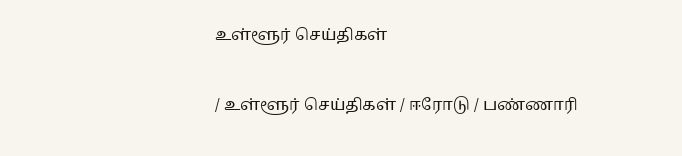உள்ளூர் செய்திகள்

/ உள்ளூர் செய்திகள் / ஈரோடு / பண்ணாரி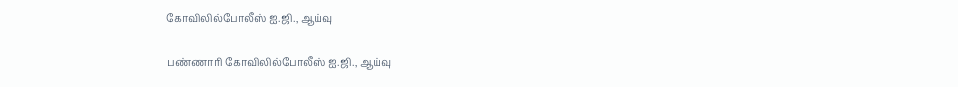கோவிலில்போலீஸ் ஐ.ஜி., ஆய்வு

பண்ணாரி கோவிலில்போலீஸ் ஐ.ஜி., ஆய்வு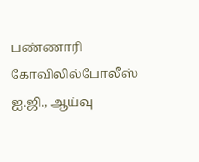பண்ணாரி கோவிலில்போலீஸ் ஐ.ஜி., ஆய்வு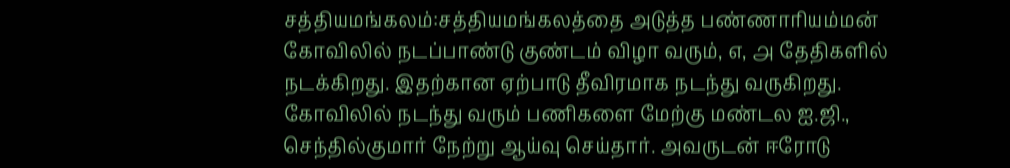சத்தியமங்கலம்:சத்தியமங்கலத்தை அடுத்த பண்ணாரியம்மன் கோவிலில் நடப்பாண்டு குண்டம் விழா வரும், ௭, ௮ தேதிகளில் நடக்கிறது. இதற்கான ஏற்பாடு தீவிரமாக நடந்து வருகிறது. கோவிலில் நடந்து வரும் பணிகளை மேற்கு மண்டல ஐ.ஜி., செந்தில்குமார் நேற்று ஆய்வு செய்தார். அவருடன் ஈரோடு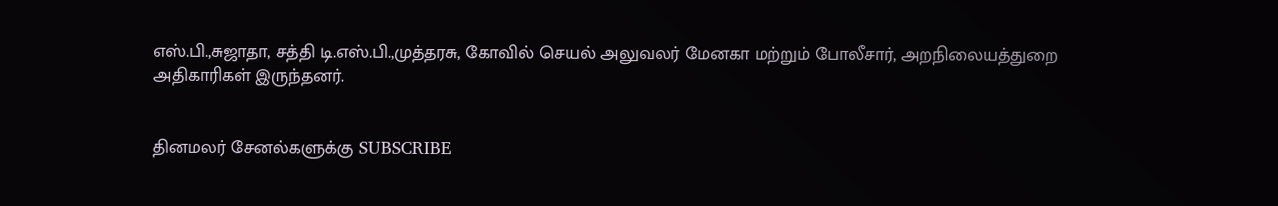எஸ்.பி.,சுஜாதா, சத்தி டி.எஸ்.பி.,முத்தரசு, கோவில் செயல் அலுவலர் மேனகா மற்றும் போலீசார், அறநிலையத்துறை அதிகாரிகள் இருந்தனர்.


தினமலர் சேனல்களுக்கு SUBSCRIBE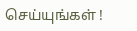செய்யுங்கள் !